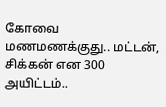கோவை மணமணக்குது.. மட்டன், சிக்கன் என 300 அயிட்டம்..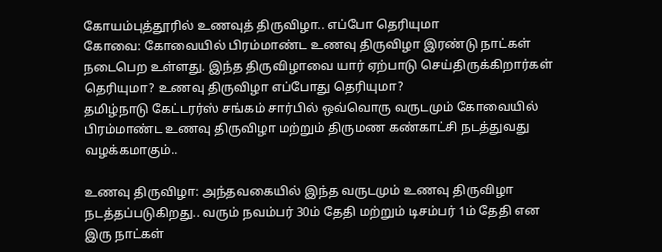கோயம்புத்தூரில் உணவுத் திருவிழா.. எப்போ தெரியுமா
கோவை: கோவையில் பிரம்மாண்ட உணவு திருவிழா இரண்டு நாட்கள் நடைபெற உள்ளது. இந்த திருவிழாவை யார் ஏற்பாடு செய்திருக்கிறார்கள் தெரியுமா? உணவு திருவிழா எப்போது தெரியுமா?
தமிழ்நாடு கேட்டரர்ஸ் சங்கம் சார்பில் ஒவ்வொரு வருடமும் கோவையில் பிரம்மாண்ட உணவு திருவிழா மற்றும் திருமண கண்காட்சி நடத்துவது வழக்கமாகும்..

உணவு திருவிழா: அந்தவகையில் இந்த வருடமும் உணவு திருவிழா நடத்தப்படுகிறது.. வரும் நவம்பர் 30ம் தேதி மற்றும் டிசம்பர் 1ம் தேதி என இரு நாட்கள்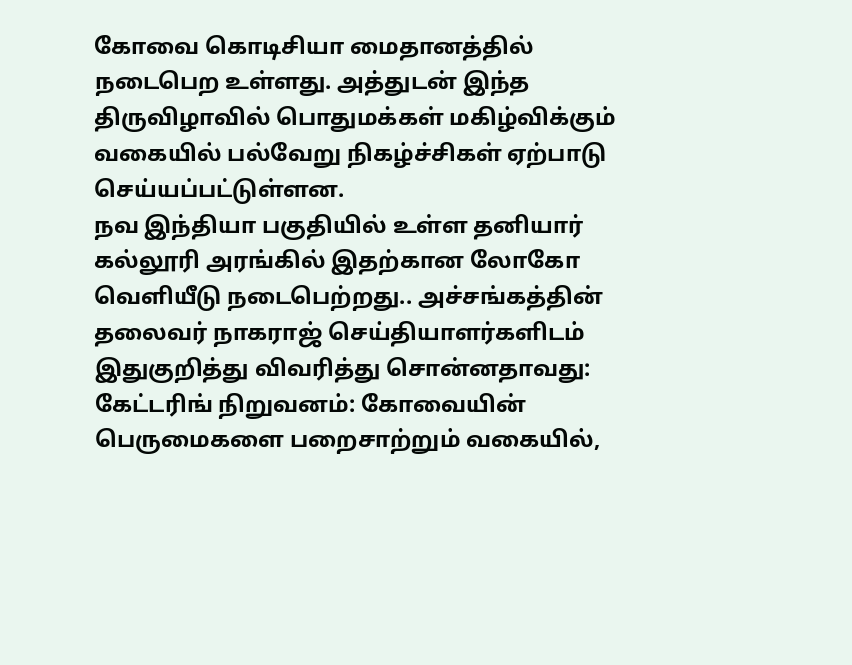கோவை கொடிசியா மைதானத்தில் நடைபெற உள்ளது. அத்துடன் இந்த திருவிழாவில் பொதுமக்கள் மகிழ்விக்கும் வகையில் பல்வேறு நிகழ்ச்சிகள் ஏற்பாடு செய்யப்பட்டுள்ளன.
நவ இந்தியா பகுதியில் உள்ள தனியார் கல்லூரி அரங்கில் இதற்கான லோகோ வெளியீடு நடைபெற்றது.. அச்சங்கத்தின் தலைவர் நாகராஜ் செய்தியாளர்களிடம் இதுகுறித்து விவரித்து சொன்னதாவது:
கேட்டரிங் நிறுவனம்: கோவையின் பெருமைகளை பறைசாற்றும் வகையில்,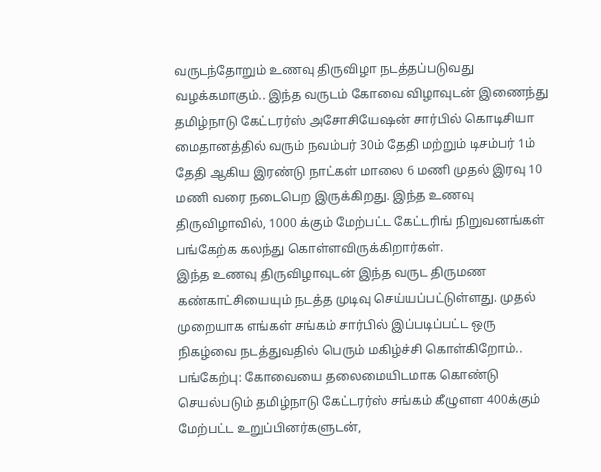வருடந்தோறும் உணவு திருவிழா நடத்தப்படுவது வழக்கமாகும்.. இந்த வருடம் கோவை விழாவுடன் இணைந்து தமிழ்நாடு கேட்டரர்ஸ் அசோசியேஷன் சார்பில் கொடிசியா மைதானத்தில் வரும் நவம்பர் 30ம் தேதி மற்றும் டிசம்பர் 1ம் தேதி ஆகிய இரண்டு நாட்கள் மாலை 6 மணி முதல் இரவு 10 மணி வரை நடைபெற இருக்கிறது. இந்த உணவு திருவிழாவில், 1000 க்கும் மேற்பட்ட கேட்டரிங் நிறுவனங்கள் பங்கேற்க கலந்து கொள்ளவிருக்கிறார்கள்.
இந்த உணவு திருவிழாவுடன் இந்த வருட திருமண கண்காட்சியையும் நடத்த முடிவு செய்யப்பட்டுள்ளது. முதல் முறையாக எங்கள் சங்கம் சார்பில் இப்படிப்பட்ட ஒரு நிகழ்வை நடத்துவதில் பெரும் மகிழ்ச்சி கொள்கிறோம்..
பங்கேற்பு: கோவையை தலைமையிடமாக கொண்டு செயல்படும் தமிழ்நாடு கேட்டரர்ஸ் சங்கம் கீழுளள 400க்கும் மேற்பட்ட உறுப்பினர்களுடன்,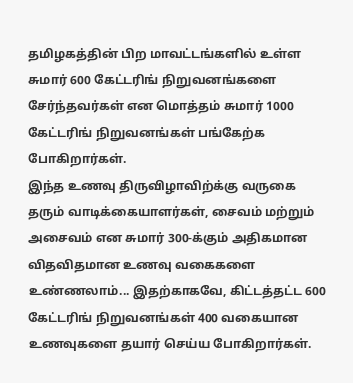தமிழகத்தின் பிற மாவட்டங்களில் உள்ள சுமார் 600 கேட்டரிங் நிறுவனங்களை சேர்ந்தவர்கள் என மொத்தம் சுமார் 1000 கேட்டரிங் நிறுவனங்கள் பங்கேற்க போகிறார்கள்.
இந்த உணவு திருவிழாவிற்க்கு வருகை தரும் வாடிக்கையாளர்கள், சைவம் மற்றும் அசைவம் என சுமார் 300-க்கும் அதிகமான விதவிதமான உணவு வகைகளை உண்ணலாம்... இதற்காகவே, கிட்டத்தட்ட 600 கேட்டரிங் நிறுவனங்கள் 400 வகையான உணவுகளை தயார் செய்ய போகிறார்கள்.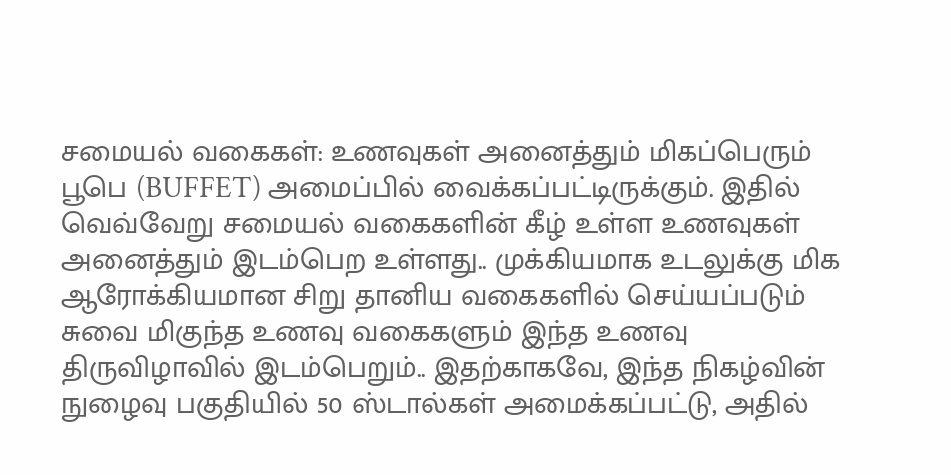சமையல் வகைகள்: உணவுகள் அனைத்தும் மிகப்பெரும் பூபெ (BUFFET) அமைப்பில் வைக்கப்பட்டிருக்கும். இதில் வெவ்வேறு சமையல் வகைகளின் கீழ் உள்ள உணவுகள் அனைத்தும் இடம்பெற உள்ளது.. முக்கியமாக உடலுக்கு மிக ஆரோக்கியமான சிறு தானிய வகைகளில் செய்யப்படும் சுவை மிகுந்த உணவு வகைகளும் இந்த உணவு திருவிழாவில் இடம்பெறும்.. இதற்காகவே, இந்த நிகழ்வின் நுழைவு பகுதியில் 50 ஸ்டால்கள் அமைக்கப்பட்டு, அதில்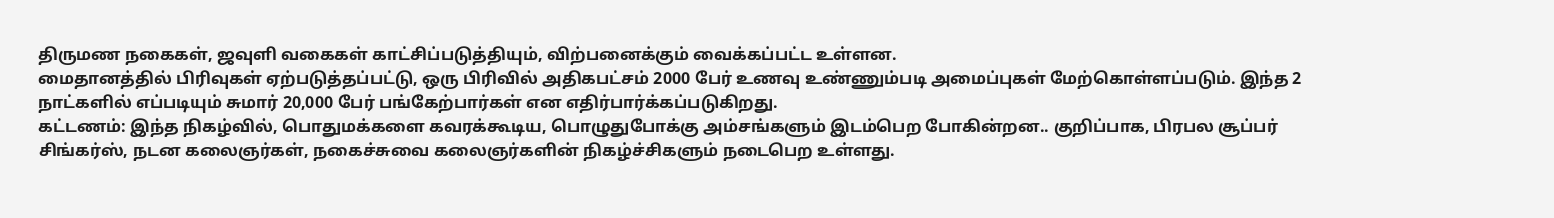திருமண நகைகள், ஜவுளி வகைகள் காட்சிப்படுத்தியும், விற்பனைக்கும் வைக்கப்பட்ட உள்ளன.
மைதானத்தில் பிரிவுகள் ஏற்படுத்தப்பட்டு, ஒரு பிரிவில் அதிகபட்சம் 2000 பேர் உணவு உண்ணும்படி அமைப்புகள் மேற்கொள்ளப்படும். இந்த 2 நாட்களில் எப்படியும் சுமார் 20,000 பேர் பங்கேற்பார்கள் என எதிர்பார்க்கப்படுகிறது.
கட்டணம்: இந்த நிகழ்வில், பொதுமக்களை கவரக்கூடிய, பொழுதுபோக்கு அம்சங்களும் இடம்பெற போகின்றன.. குறிப்பாக, பிரபல சூப்பர் சிங்கர்ஸ், நடன கலைஞர்கள், நகைச்சுவை கலைஞர்களின் நிகழ்ச்சிகளும் நடைபெற உள்ளது.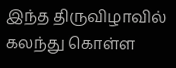இந்த திருவிழாவில் கலந்து கொள்ள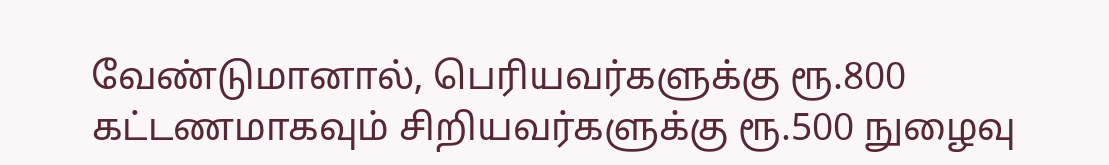வேண்டுமானால், பெரியவர்களுக்கு ரூ.800 கட்டணமாகவும் சிறியவர்களுக்கு ரூ.500 நுழைவு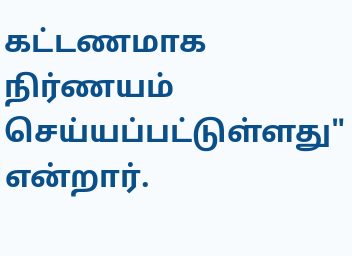கட்டணமாக நிர்ணயம் செய்யப்பட்டுள்ளது" என்றார்.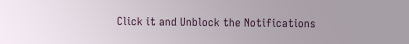Click it and Unblock the Notifications